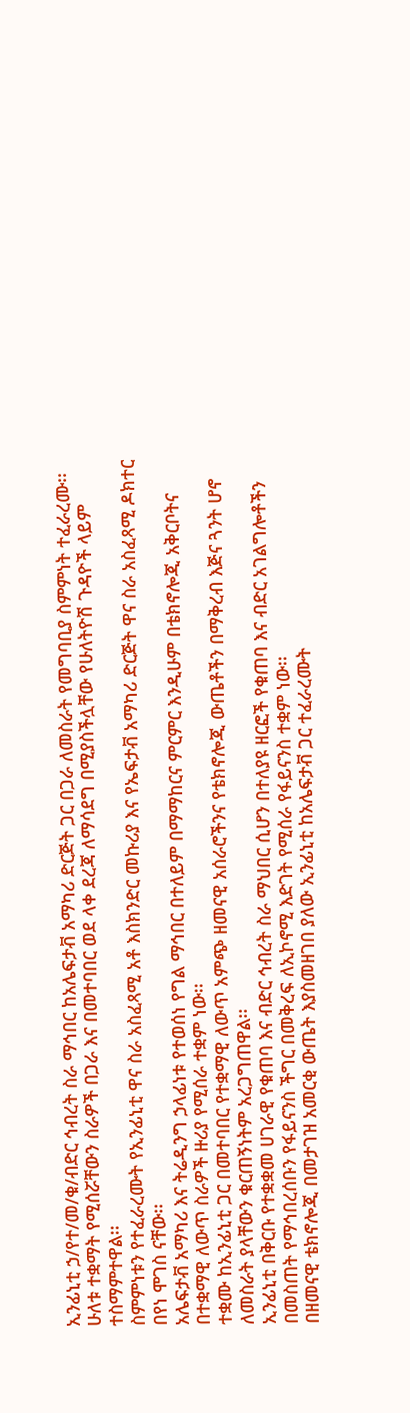ኢንፊኒቲ ኃ/የተ/መ/ቁ/ብድር ኅብረት ስራ ማኅበር ከአሌፍታቭ አማካሪ ድርጅት ጋር በጋራ ለመስራት የመግባቢያ ስምምነት ተፈራረሙ፡፡
ሁለቱ ተቋማት የሚሰሯቸውን ስራዎች በጋራ እና በመተባበር ወደ ላቀ ደረጃ ለማሳደግ በሚያስችሏቸው የሁለትዮሽ ጉዳዮች ላይም ተስማምተዋል፡፡
ስምምነቱን የተፈራረሙት የኢንፊኒቲ ዋና ስራ አስፈጻሚ አቶ እስክንድር መኩሪያ እና የኤፍታቭ አማካሪ ድርጅት ዋና ስራ አስፈጻሚ ዶክተር በየነ ሞገስ ናቸው፡፡
አሌፍታቭ አማካሪ እና ትሬዲንግ ኃላፊነቱ የተወሰነ የግል ማኅበር በተለይም በማማከርና ምርምር እንዲሁም በቴክኖሎጂ አቅርቦትና በተቋማዊ ለውጥ ስራዎች ዙሪያ የሚሰራ ተቋም ነው፡፡
ተቋሙ ከኢንፊኒቲ ጋር በመተባበር የተቋማዊ ለውጥ አምጭ ዘመናዊ አሰራሮችንና የቴክኖሎጂ ውጤቶችን በማቅረብ እጅና ጓንት ሆኖ ለመስራት ያላቸውን ቁርጠኝነትም አረጋግጠዋል፡፡
ኢንፊኒቲ በቅርቡ የተቋቋመ ሀገራዊ የቁጠባ እና ብድር ኅብረት ስራ ማህበር ሲሆን በተለያዩ ዘርፎች የቁጠባ እና ብድር አገልግሎቶችን በመስጠት የማኅበረሰቡን የፋይናንስ ችግር በመቅረፍ ለኢኮኖሚ እድገት የሚሰራ የፋይናንስ ተቋም ነው፡፡
በዘመናዊ ቴክኖሎጂ በመታገዝ አመርቂ ውጤት እያስመዘገበ ያለው ኢንፊኒቲ ከአሌፍታቭ ጋር ተፈራረሙት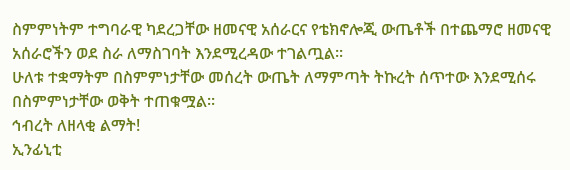ስምምነትም ተግባራዊ ካደረጋቸው ዘመናዊ አሰራርና የቴክኖሎጂ ውጤቶች በተጨማሮ ዘመናዊ አሰራሮችን ወደ ስራ ለማስገባት እንደሚረዳው ተገልጧል፡፡
ሁለቱ ተቋማትም በስምምነታቸው መሰረት ውጤት ለማምጣት ትኩረት ሰጥተው እንደሚሰሩ በስምምነታቸው ወቅት ተጠቁሟል፡፡
ኅብረት ለዘላቂ ልማት!
ኢንፊኒቲ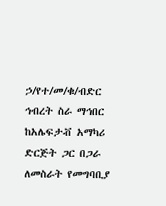ኃ/የተ/መ/ቁ/ብድር ኅብረት ስራ ማኅበር ከአሌፍታቭ አማካሪ ድርጅት ጋር በጋራ ለመስራት የመግባቢያ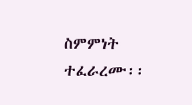ስምምነት ተፈራረሙ፡፡